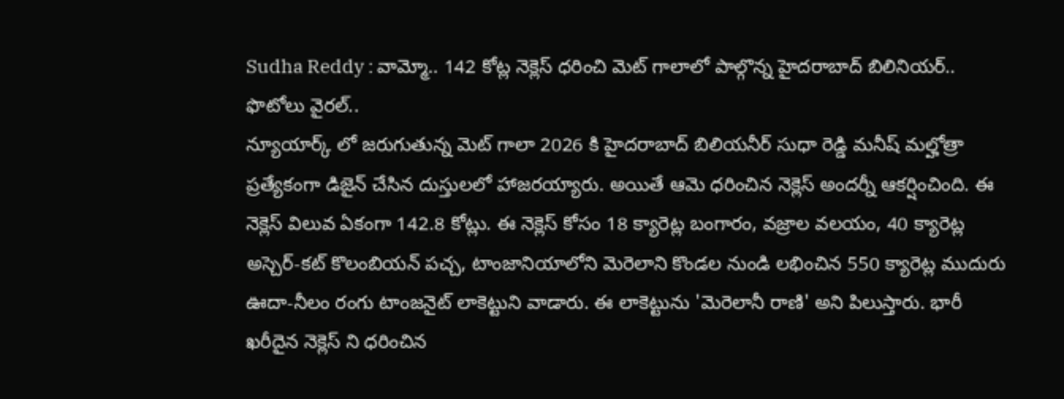Sudha Reddy : వామ్మో.. 142 కోట్ల నెక్లెస్ ధరించి మెట్ గాలాలో పాల్గొన్న హైదరాబాద్ బిలినియర్.. ఫొటోలు వైరల్..
న్యూయార్క్ లో జరుగుతున్న మెట్ గాలా 2026 కి హైదరాబాద్ బిలియనీర్ సుధా రెడ్డి మనీష్ మల్హోత్రా ప్రత్యేకంగా డిజైన్ చేసిన దుస్తులలో హాజరయ్యారు. అయితే ఆమె ధరించిన నెక్లెస్ అందర్నీ ఆకర్షించింది. ఈ నెక్లెస్ విలువ ఏకంగా 142.8 కోట్లు. ఈ నెక్లెస్ కోసం 18 క్యారెట్ల బంగారం, వజ్రాల వలయం, 40 క్యారెట్ల అస్చెర్-కట్ కొలంబియన్ పచ్చ, టాంజానియాలోని మెరెలాని కొండల నుండి లభించిన 550 క్యారెట్ల ముదురు ఊదా-నీలం రంగు టాంజనైట్ లాకెట్టుని వాడారు. ఈ లాకెట్టును 'మెరెలానీ రాణి' అని పిలుస్తారు. భారీ ఖరీదైన నెక్లెస్ ని ధరించిన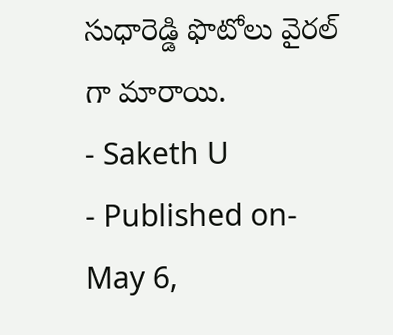సుధారెడ్డి ఫొటోలు వైరల్ గా మారాయి.
- Saketh U
- Published on- May 6,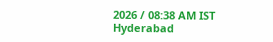2026 / 08:38 AM IST
Hyderabad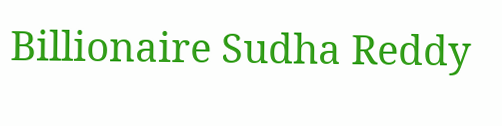Billionaire Sudha Reddy